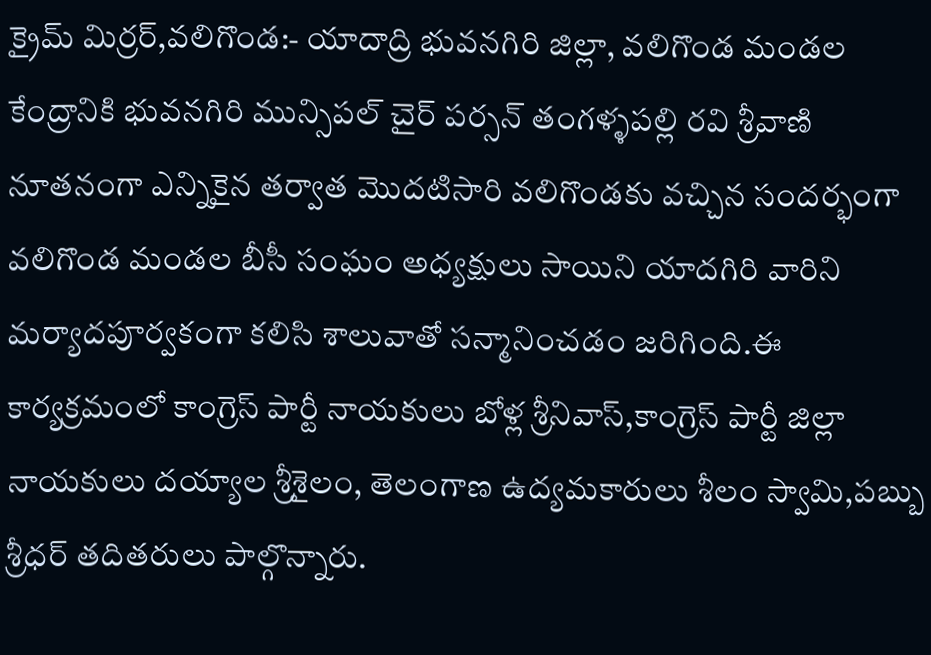క్రైమ్ మిర్రర్,వలిగొండ:- యాదాద్రి భువనగిరి జిల్లా, వలిగొండ మండల కేంద్రానికి భువనగిరి మున్సిపల్ చైర్ పర్సన్ తంగళ్ళపల్లి రవి శ్రీవాణి నూతనంగా ఎన్నికైన తర్వాత మొదటిసారి వలిగొండకు వచ్చిన సందర్భంగా వలిగొండ మండల బీసీ సంఘం అధ్యక్షులు సాయిని యాదగిరి వారిని మర్యాదపూర్వకంగా కలిసి శాలువాతో సన్మానించడం జరిగింది.ఈ కార్యక్రమంలో కాంగ్రెస్ పార్టీ నాయకులు బోళ్ల శ్రీనివాస్,కాంగ్రెస్ పార్టీ జిల్లా నాయకులు దయ్యాల శ్రీశైలం, తెలంగాణ ఉద్యమకారులు శీలం స్వామి,పబ్బు శ్రీధర్ తదితరులు పాల్గొన్నారు.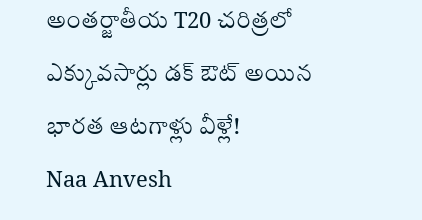అంతర్జాతీయ T20 చరిత్రలో ఎక్కువసార్లు డక్ ఔట్ అయిన భారత ఆటగాళ్లు వీళ్లే!
Naa Anvesh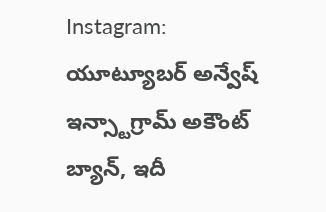Instagram: యూట్యూబర్ అన్వేష్ ఇన్స్టాగ్రామ్ అకౌంట్ బ్యాన్, ఇదీ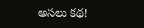అసలు కథ!